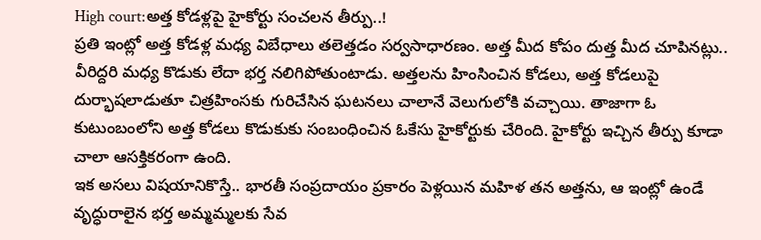High court:అత్త కోడళ్లపై హైకోర్టు సంచలన తీర్పు..!
ప్రతి ఇంట్లో అత్త కోడళ్ల మధ్య విబేధాలు తలెత్తడం సర్వసాధారణం. అత్త మీద కోపం దుత్త మీద చూపినట్లు.. వీరిద్దరి మధ్య కొడుకు లేదా భర్త నలిగిపోతుంటాడు. అత్తలను హింసించిన కోడలు, అత్త కోడలుపై దుర్భాషలాడుతూ చిత్రహింసకు గురిచేసిన ఘటనలు చాలానే వెలుగులోకి వచ్చాయి. తాజాగా ఓ కుటుంబంలోని అత్త కోడలు కొడుకుకు సంబంధించిన ఓకేసు హైకోర్టుకు చేరింది. హైకోర్టు ఇచ్చిన తీర్పు కూడా చాలా ఆసక్తికరంగా ఉంది.
ఇక అసలు విషయానికొస్తే.. భారతీ సంప్రదాయం ప్రకారం పెళ్లయిన మహిళ తన అత్తను, ఆ ఇంట్లో ఉండే వృద్ధురాలైన భర్త అమ్మమ్మలకు సేవ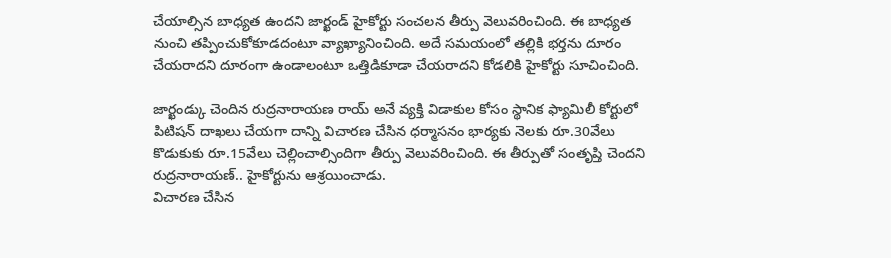చేయాల్సిన బాధ్యత ఉందని జార్ఖండ్ హైకోర్టు సంచలన తీర్పు వెలువరించింది. ఈ బాధ్యత నుంచి తప్పించుకోకూడదంటూ వ్యాఖ్యానించింది. అదే సమయంలో తల్లికి భర్తను దూరం చేయరాదని దూరంగా ఉండాలంటూ ఒత్తిడికూడా చేయరాదని కోడలికి హైకోర్టు సూచించింది.

జార్ఖండ్కు చెందిన రుద్రనారాయణ రాయ్ అనే వ్యక్తి విడాకుల కోసం స్థానిక ఫ్యామిలీ కోర్టులో పిటిషన్ దాఖలు చేయగా దాన్ని విచారణ చేసిన ధర్మాసనం భార్యకు నెలకు రూ.30వేలు కొడుకుకు రూ.15వేలు చెల్లించాల్సిందిగా తీర్పు వెలువరించింది. ఈ తీర్పుతో సంతృప్తి చెందని రుద్రనారాయణ్.. హైకోర్టును ఆశ్రయించాడు.
విచారణ చేసిన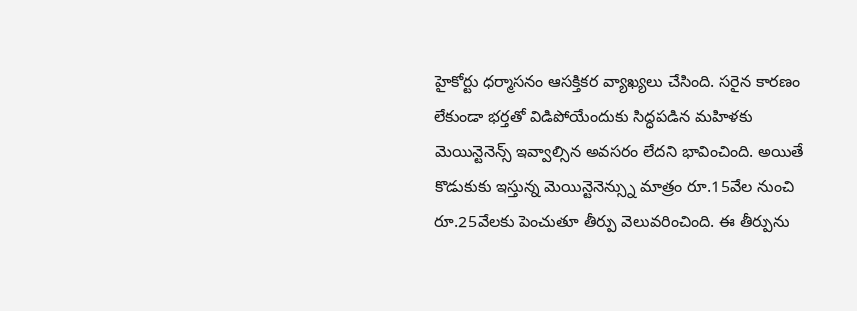హైకోర్టు ధర్మాసనం ఆసక్తికర వ్యాఖ్యలు చేసింది. సరైన కారణం లేకుండా భర్తతో విడిపోయేందుకు సిద్ధపడిన మహిళకు మెయిన్టెనెన్స్ ఇవ్వాల్సిన అవసరం లేదని భావించింది. అయితే కొడుకుకు ఇస్తున్న మెయిన్టెనెన్స్ను మాత్రం రూ.15వేల నుంచి రూ.25వేలకు పెంచుతూ తీర్పు వెలువరించింది. ఈ తీర్పును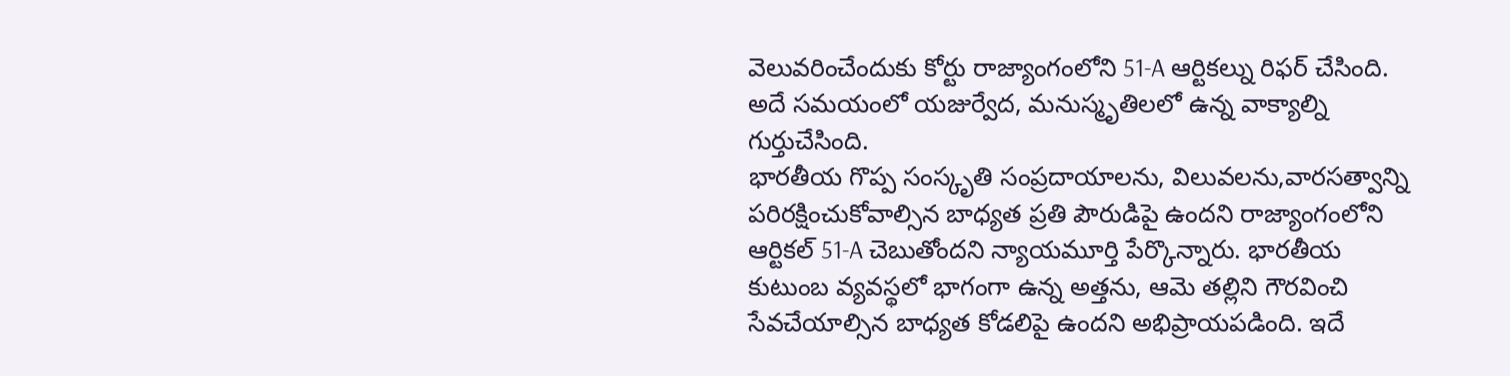వెలువరించేందుకు కోర్టు రాజ్యాంగంలోని 51-A ఆర్టికల్ను రిఫర్ చేసింది. అదే సమయంలో యజుర్వేద, మనుస్మృతిలలో ఉన్న వాక్యాల్ని గుర్తుచేసింది.
భారతీయ గొప్ప సంస్కృతి సంప్రదాయాలను, విలువలను,వారసత్వాన్ని పరిరక్షించుకోవాల్సిన బాధ్యత ప్రతి పౌరుడిపై ఉందని రాజ్యాంగంలోని ఆర్టికల్ 51-A చెబుతోందని న్యాయమూర్తి పేర్కొన్నారు. భారతీయ కుటుంబ వ్యవస్థలో భాగంగా ఉన్న అత్తను, ఆమె తల్లిని గౌరవించి సేవచేయాల్సిన బాధ్యత కోడలిపై ఉందని అభిప్రాయపడింది. ఇదే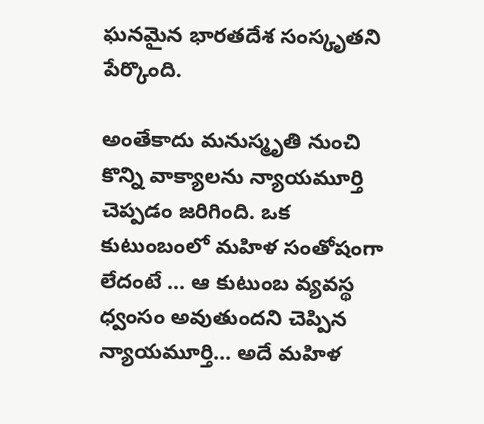ఘనమైన భారతదేశ సంస్కృతని పేర్కొంది.

అంతేకాదు మనుస్మృతి నుంచి కొన్ని వాక్యాలను న్యాయమూర్తి చెప్పడం జరిగింది. ఒక కుటుంబంలో మహిళ సంతోషంగా లేదంటే ... ఆ కుటుంబ వ్యవస్థ ధ్వంసం అవుతుందని చెప్పిన న్యాయమూర్తి... అదే మహిళ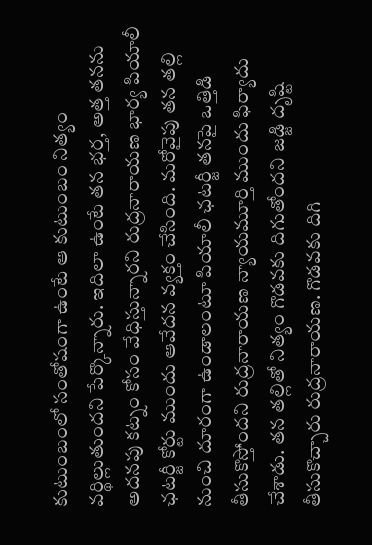కుటుంబంలో సంతోషంగా ఉంటే ఆ కుటుంబం నిత్యం వర్థిల్లుతుందని పేర్కొన్నారు. ఇదిలా ఉంటే తన భర్త, అత్త తనను అదనపు కట్నం కోసం వేధిస్తున్నారని రుద్రనారాయణ భార్య పియాలీ ఛటర్జీ కోర్టు ముందు ఆవేదన వ్యక్తం చేసింది. మరోవైపు తన తల్లి నుంచి దూరంగా ఉండాలంటూ పియాలీ ఛటర్జీ తనపై ఒత్తిడి తీసుకొస్తోందని రుద్రనారాయణ న్యాయమూర్తి ముందు ఫిర్యాదు చేశాడు. తన తల్లితో నిత్యం గొడవకు దిగుతోందని జడ్జి దృష్టి తీసుకొచ్చారు రుద్రనారాయణ. గొడవకు దిగి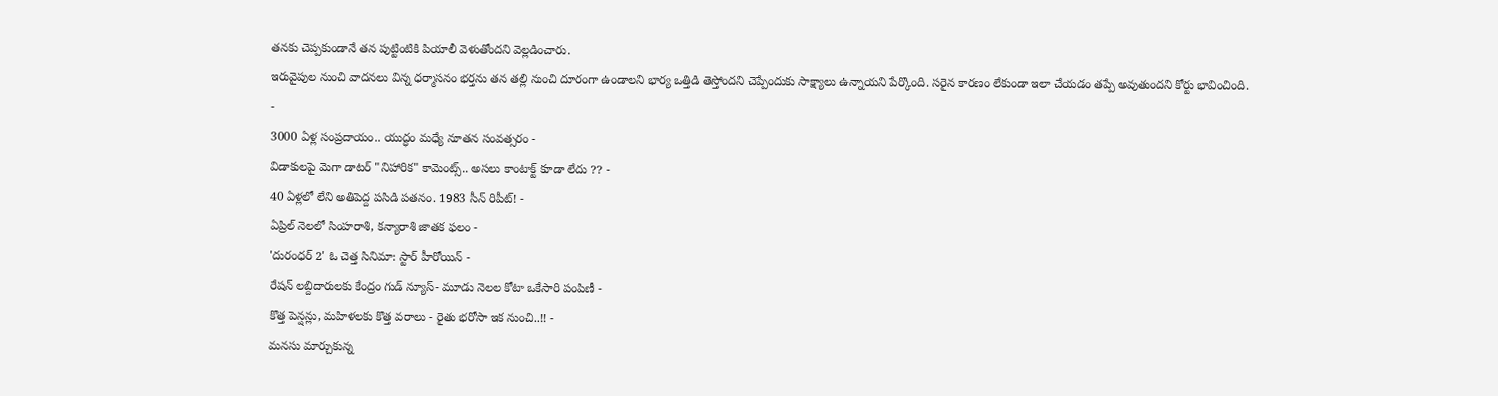తనకు చెప్పకుండానే తన పుట్టింటికి పియాలీ వెళుతోందని వెల్లడించారు.
ఇరువైపుల నుంచి వాదనలు విన్న ధర్మాసనం భర్తను తన తల్లి నుంచి దూరంగా ఉండాలని భార్య ఒత్తిడి తెస్తోందని చెప్పేందుకు సాక్ష్యాలు ఉన్నాయని పేర్కొంది. సరైన కారణం లేకుండా ఇలా చేయడం తప్పే అవుతుందని కోర్టు భావించింది.
-
3000 ఏళ్ల సంప్రదాయం.. యుద్ధం మధ్యే నూతన సంవత్సరం -
విడాకులపై మెగా డాటర్ "నిహారిక" కామెంట్స్.. అసలు కాంటాక్ట్ కూడా లేదు ?? -
40 ఏళ్లలో లేని అతిపెద్ద పసిడి పతనం. 1983 సీన్ రిపీట్! -
ఏప్రిల్ నెలలో సింహరాశి, కన్యారాశి జాతక ఫలం -
'దురంధర్ 2' ఓ చెత్త సినిమా: స్టార్ హీరోయిన్ -
రేషన్ లబ్దిదారులకు కేంద్రం గుడ్ న్యూస్- మూడు నెలల కోటా ఒకేసారి పంపిణీ -
కొత్త పెన్షన్లు, మహిళలకు కొత్త వరాలు - రైతు భరోసా ఇక నుంచి..!! -
మనసు మార్చుకున్న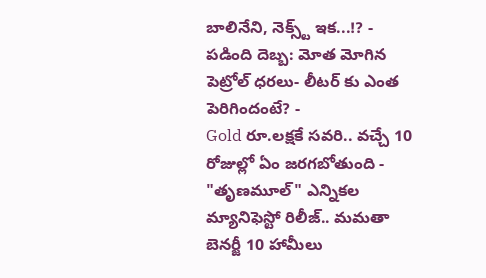బాలినేని, నెక్స్ట్ ఇక...!? -
పడింది దెబ్బ: మోత మోగిన పెట్రోల్ ధరలు- లీటర్ కు ఎంత పెరిగిందంటే? -
Gold రూ.లక్షకే సవరి.. వచ్చే 10 రోజుల్లో ఏం జరగబోతుంది -
"తృణమూల్" ఎన్నికల మ్యానిఫెస్టో రిలీజ్.. మమతా బెనర్జీ 10 హామీలు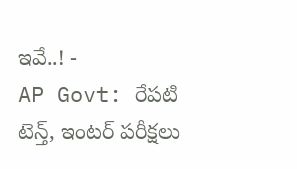ఇవే..! -
AP Govt: రేపటి టెన్త్, ఇంటర్ పరీక్షలు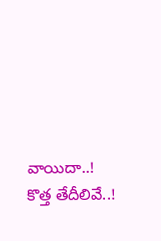వాయిదా..! కొత్త తేదీలివే..!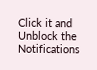Click it and Unblock the Notifications